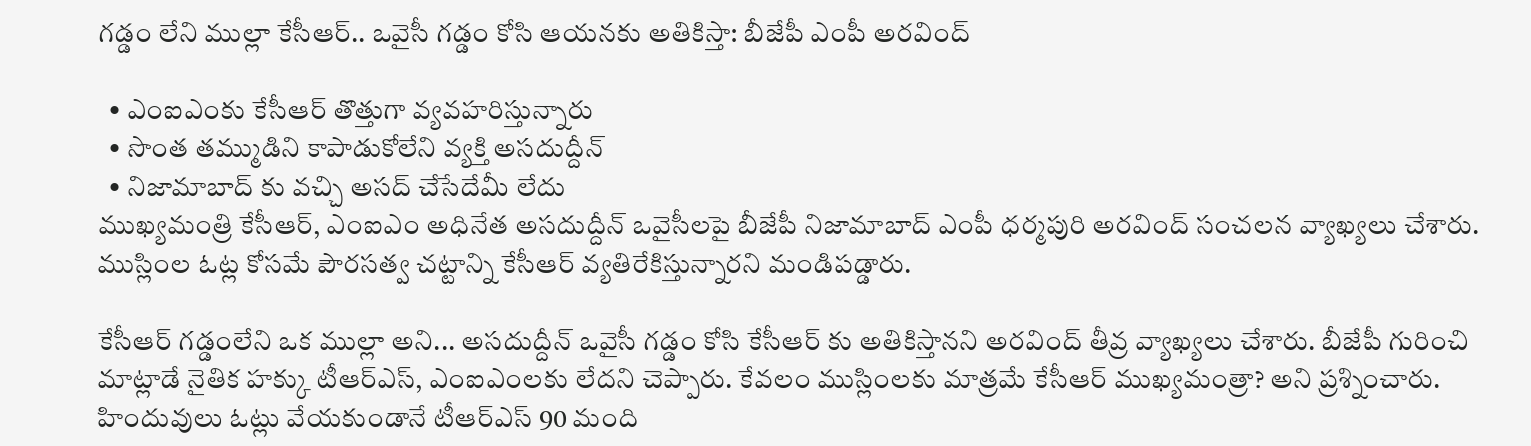గడ్డం లేని ముల్లా కేసీఆర్.. ఒవైసీ గడ్డం కోసి ఆయనకు అతికిస్తా: బీజేపీ ఎంపీ అరవింద్

  • ఎంఐఎంకు కేసీఆర్ తొత్తుగా వ్యవహరిస్తున్నారు
  • సొంత తమ్ముడిని కాపాడుకోలేని వ్యక్తి అసదుద్దీన్
  • నిజామాబాద్ కు వచ్చి అసద్ చేసేదేమీ లేదు
ముఖ్యమంత్రి కేసీఆర్, ఎంఐఎం అధినేత అసదుద్దీన్ ఒవైసీలపై బీజేపీ నిజామాబాద్ ఎంపీ ధర్మపురి అరవింద్ సంచలన వ్యాఖ్యలు చేశారు. ముస్లింల ఓట్ల కోసమే పౌరసత్వ చట్టాన్ని కేసీఆర్ వ్యతిరేకిస్తున్నారని మండిపడ్డారు.

కేసీఆర్ గడ్డంలేని ఒక ముల్లా అని... అసదుద్దీన్ ఒవైసీ గడ్డం కోసి కేసీఆర్ కు అతికిస్తానని అరవింద్ తీవ్ర వ్యాఖ్యలు చేశారు. బీజేపీ గురించి మాట్లాడే నైతిక హక్కు టీఆర్ఎస్, ఎంఐఎంలకు లేదని చెప్పారు. కేవలం ముస్లింలకు మాత్రమే కేసీఆర్ ముఖ్యమంత్రా? అని ప్రశ్నించారు. హిందువులు ఓట్లు వేయకుండానే టీఆర్ఎస్ 90 మంది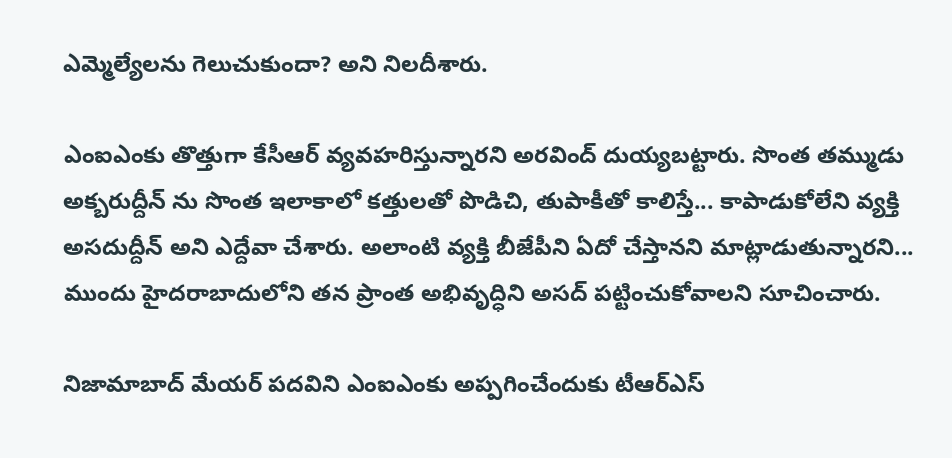ఎమ్మెల్యేలను గెలుచుకుందా? అని నిలదీశారు.

ఎంఐఎంకు తొత్తుగా కేసీఆర్ వ్యవహరిస్తున్నారని అరవింద్ దుయ్యబట్టారు. సొంత తమ్ముడు అక్బరుద్దీన్ ను సొంత ఇలాకాలో కత్తులతో పొడిచి, తుపాకీతో కాలిస్తే... కాపాడుకోలేని వ్యక్తి అసదుద్దీన్ అని ఎద్దేవా చేశారు. అలాంటి వ్యక్తి బీజేపీని ఏదో చేస్తానని మాట్లాడుతున్నారని... ముందు హైదరాబాదులోని తన ప్రాంత అభివృద్ధిని అసద్ పట్టించుకోవాలని సూచించారు.

నిజామాబాద్ మేయర్ పదవిని ఎంఐఎంకు అప్పగించేందుకు టీఆర్ఎస్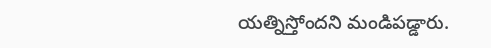యత్నిస్తోందని మండిపడ్డారు.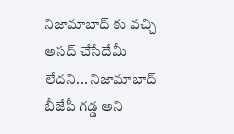నిజామాబాద్ కు వచ్చి అసద్ చేసేదేమీ లేదని... నిజామాబాద్ బీజేపీ గడ్డ అని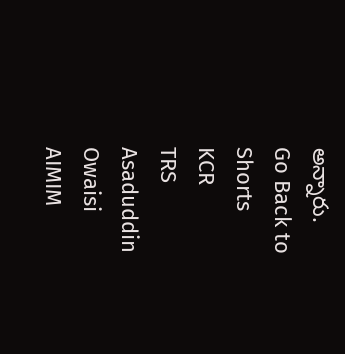అన్నారు.
Go Back to Shorts
KCR
TRS
Asaduddin Owaisi
AIMIM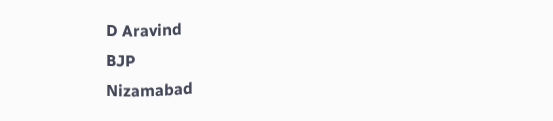D Aravind
BJP
Nizamabad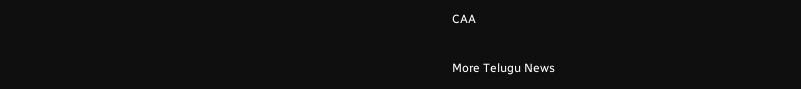CAA

More Telugu News